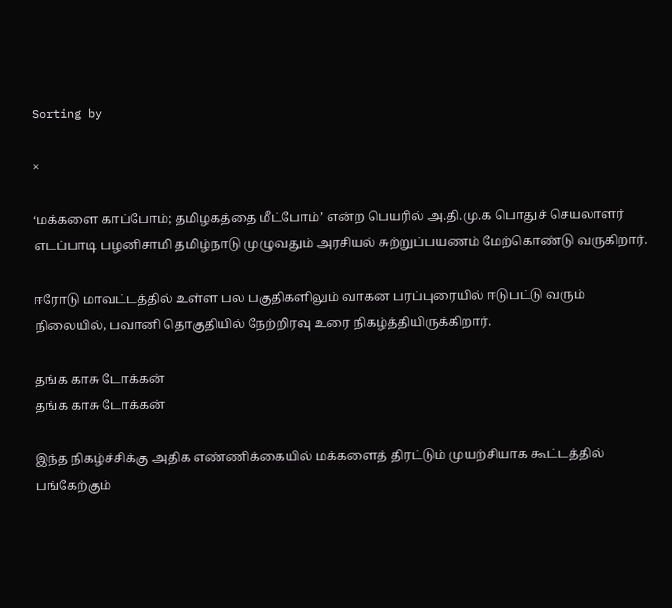Sorting by

×

‘மக்களை காப்போம்; தமிழகத்தை மீட்போம்’ என்ற‌ பெயரில் அ.தி.மு.க பொதுச் செயலாளர் எடப்பாடி பழனிசாமி தமிழ்நாடு முழுவதும் அரசியல் சுற்றுப்பயணம் மேற்கொண்டு வருகிறார்.

ஈரோடு மாவட்டத்தில் உள்ள பல பகுதிகளிலும் வாகன பரப்புரையில் ஈடுபட்டு வரும் நிலையில், பவானி தொகுதியில் நேற்றிரவு உரை நிகழ்த்தியிருக்கிறார்.

தங்க காசு டோக்கன்
தங்க காசு டோக்கன்

இந்த நிகழ்ச்சிக்கு அதிக எண்ணிக்கையில் மக்களைத் திரட்டும் முயற்சியாக கூட்டத்தில் பங்கேற்கும்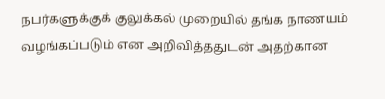நபர்களுக்குக் குலுக்கல் முறையில் தங்க நாணயம் வழங்கப்படும் என அறிவித்ததுடன் அதற்கான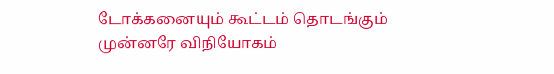டோக்கனையும் கூட்டம் தொடங்கும் முன்னரே விநியோகம்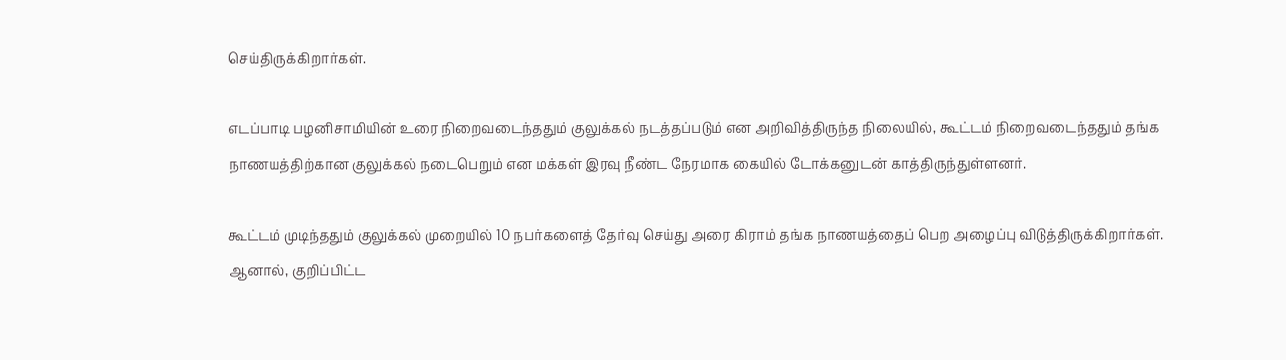செய்திருக்கிறார்கள்.

எடப்பாடி பழனிசாமியின் உரை நிறைவடைந்ததும் குலுக்கல் நடத்தப்படும் என அறிவித்திருந்த நிலையில், கூட்டம் நிறைவடைந்ததும் தங்க நாணயத்திற்கான குலுக்கல் நடைபெறும் என மக்கள் இரவு நீண்ட நேரமாக கையில் டோக்கனுடன் காத்திருந்துள்ளனர்.

கூட்டம் முடிந்ததும் குலுக்கல் முறையில் 10 நபர்களைத் தேர்வு செய்து அரை கிராம் தங்க நாணயத்தைப் பெற அழைப்பு விடுத்திருக்கிறார்கள். ஆனால், குறிப்பிட்ட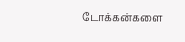டோக்கன்களை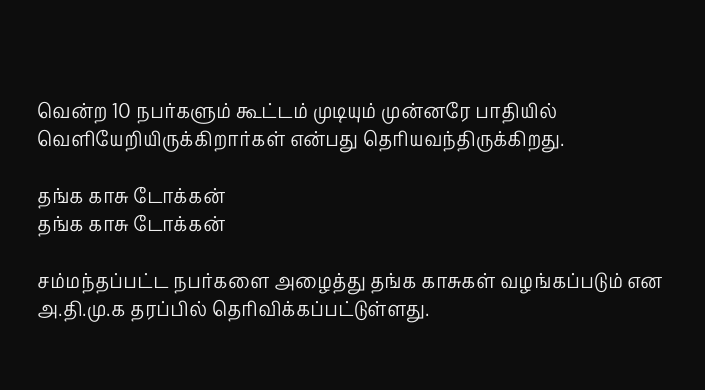வென்ற 10 நபர்களும் கூட்டம் முடியும் முன்னரே பாதியில் வெளியேறியிருக்கிறார்கள் என்பது தெரியவந்திருக்கிறது.

தங்க காசு டோக்கன்
தங்க காசு டோக்கன்

சம்மந்தப்பட்ட நபர்களை அழைத்து தங்க காசுகள் வழங்கப்படும் என அ.தி.மு.க தரப்பில் தெரிவிக்கப்பட்டுள்ளது.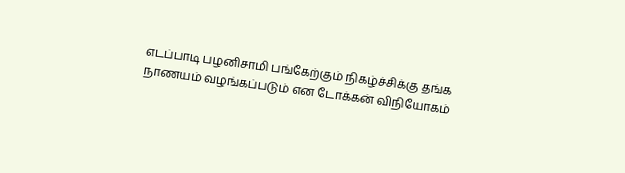எடப்பாடி பழனிசாமி பங்கேற்கும் நிகழ்ச்சிக்கு தங்க நாணயம் வழங்கப்படும் என டோக்கன் விநியோகம்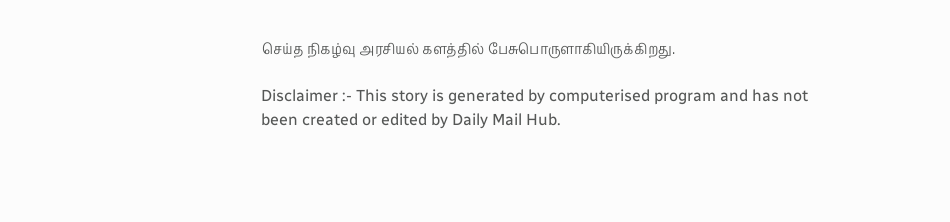செய்த நிகழ்வு அரசியல் களத்தில் பேசுபொருளாகியிருக்கிறது.

Disclaimer :- This story is generated by computerised program and has not been created or edited by Daily Mail Hub.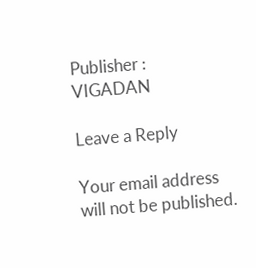Publisher : VIGADAN

Leave a Reply

Your email address will not be published.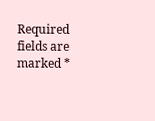Required fields are marked *